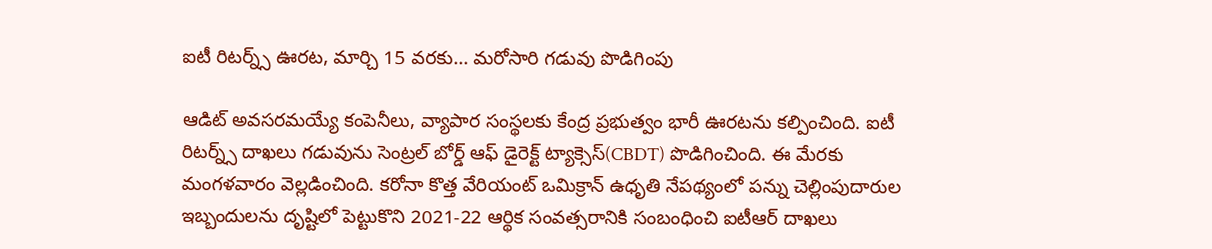ఐటీ రిటర్న్స్ ఊరట, మార్చి 15 వరకు... మరోసారి గడువు పొడిగింపు

ఆడిట్ అవసరమయ్యే కంపెనీలు, వ్యాపార సంస్థలకు కేంద్ర ప్రభుత్వం భారీ ఊరటను కల్పించింది. ఐటీ రిటర్న్స్ దాఖలు గడువును సెంట్రల్ బోర్డ్ ఆఫ్ డైరెక్ట్ ట్యాక్సెస్(CBDT) పొడిగించింది. ఈ మేరకు మంగళవారం వెల్లడించింది. కరోనా కొత్త వేరియంట్ ఒమిక్రాన్ ఉధృతి నేపథ్యంలో పన్ను చెల్లింపుదారుల ఇబ్బందులను దృష్టిలో పెట్టుకొని 2021-22 ఆర్థిక సంవత్సరానికి సంబంధించి ఐటీఆర్ దాఖలు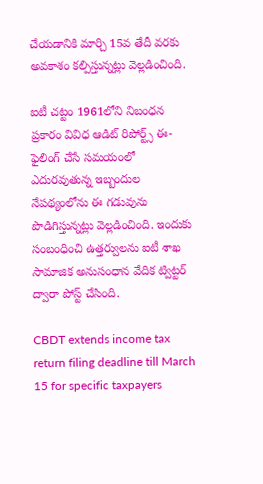చేయడానికి మార్చి 15వ తేదీ వరకు అవకాశం కల్పిస్తున్నట్లు వెల్లడించింది.

ఐటీ చట్టం 1961లోని నిబంధన ప్రకారం వివిధ ఆడిట్ రిపోర్ట్స్ ఈ-ఫైలింగ్ చేసే సమయంలో ఎదురవుతున్న ఇబ్బందుల నేపథ్యంలోను ఈ గడువును పొడిగిస్తున్నట్లు వెల్లడించింది. ఇందుకు సంబంధించి ఉత్తర్వులను ఐటీ శాఖ సామాజిక అనుసంధాన వేదిక ట్విట్టర్ ద్వారా పోస్ట్ చేసింది.

CBDT extends income tax return filing deadline till March 15 for specific taxpayers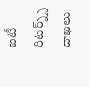ఐటీ రిటర్న్స్ దాఖలు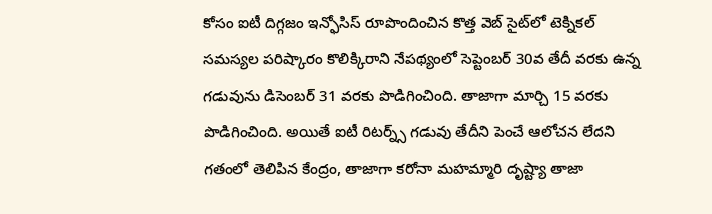కోసం ఐటీ దిగ్గజం ఇన్ఫోసిస్ రూపొందించిన కొత్త వెబ్ సైట్‌లో టెక్నికల్ సమస్యల పరిష్కారం కొలిక్కిరాని నేపథ్యంలో సెప్టెంబర్ 30వ తేదీ వరకు ఉన్న గడువును డిసెంబర్ 31 వరకు పొడిగించింది. తాజాగా మార్చి 15 వరకు పొడిగించింది. అయితే ఐటీ రిటర్న్స్ గడువు తేదీని పెంచే ఆలోచన లేదని గతంలో తెలిపిన కేంద్రం, తాజాగా కరోనా మహమ్మారి దృష్ట్యా తాజా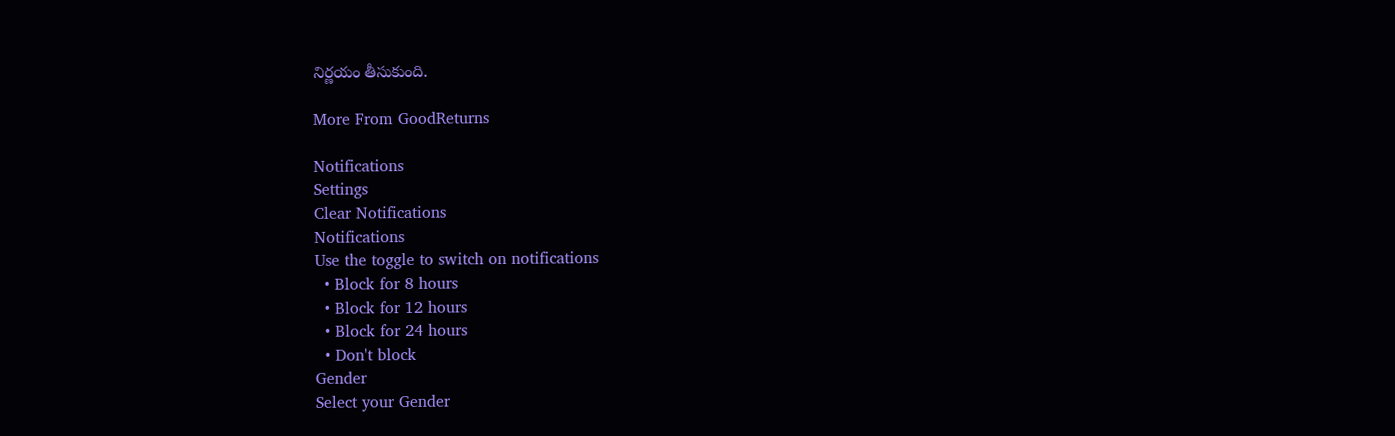నిర్ణయం తీసుకుంది.

More From GoodReturns

Notifications
Settings
Clear Notifications
Notifications
Use the toggle to switch on notifications
  • Block for 8 hours
  • Block for 12 hours
  • Block for 24 hours
  • Don't block
Gender
Select your Gender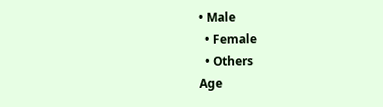• Male
  • Female
  • Others
Age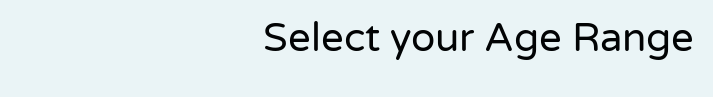Select your Age Range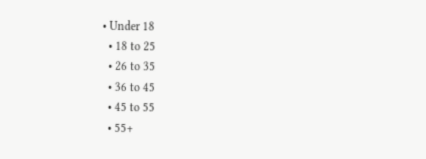• Under 18
  • 18 to 25
  • 26 to 35
  • 36 to 45
  • 45 to 55
  • 55+